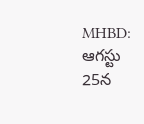MHBD: ఆగస్టు 25న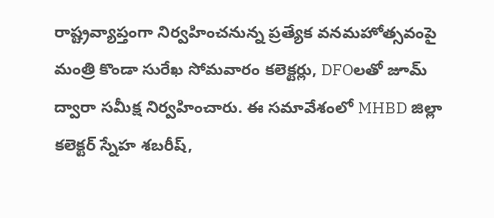రాష్ట్రవ్యాప్తంగా నిర్వహించనున్న ప్రత్యేక వనమహోత్సవంపై మంత్రి కొండా సురేఖ సోమవారం కలెక్టర్లు, DFOలతో జూమ్ ద్వారా సమీక్ష నిర్వహించారు. ఈ సమావేశంలో MHBD జిల్లా కలెక్టర్ స్నేహ శబరీష్,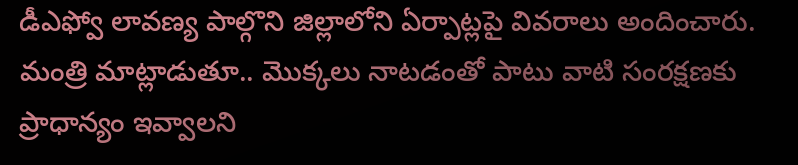డీఎఫ్వో లావణ్య పాల్గొని జిల్లాలోని ఏర్పాట్లపై వివరాలు అందించారు. మంత్రి మాట్లాడుతూ.. మొక్కలు నాటడంతో పాటు వాటి సంరక్షణకు ప్రాధాన్యం ఇవ్వాలని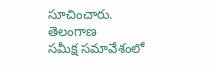సూచించారు.
తెలంగాణ
సమీక్ష సమావేశంలో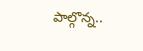పాల్గొన్న..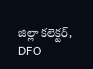జిల్లా కలెక్టర్, DFO